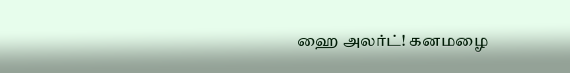ஹை அலர்ட்! கனமழை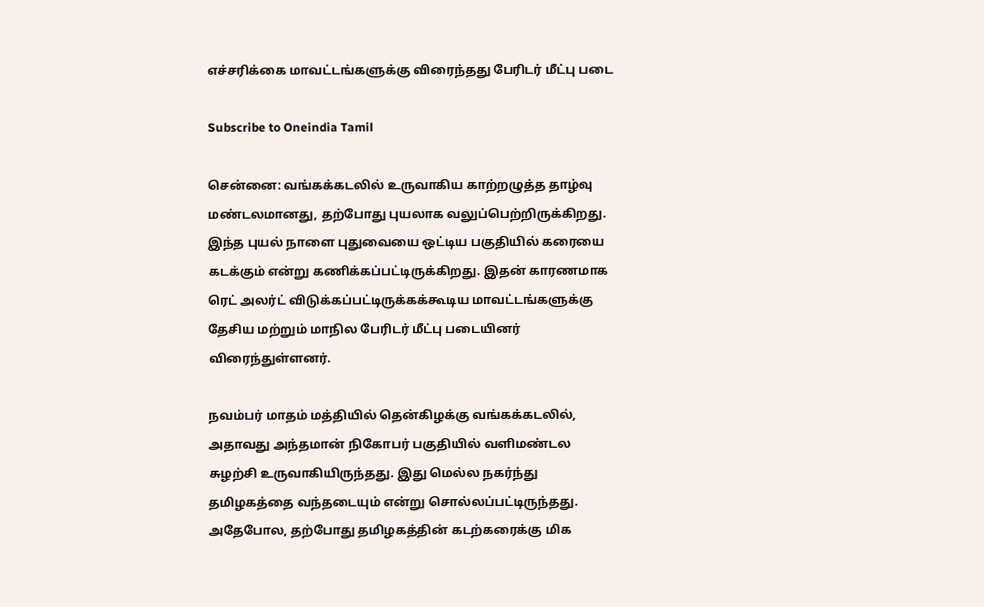எச்சரிக்கை மாவட்டங்களுக்கு விரைந்தது பேரிடர் மீட்பு படை

Subscribe to Oneindia Tamil

சென்னை: வங்கக்கடலில் உருவாகிய காற்றழுத்த தாழ்வு மண்டலமானது, தற்போது புயலாக வலுப்பெற்றிருக்கிறது. இந்த புயல் நாளை புதுவையை ஒட்டிய பகுதியில் கரையை கடக்கும் என்று கணிக்கப்பட்டிருக்கிறது. இதன் காரணமாக ரெட் அலர்ட் விடுக்கப்பட்டிருக்கக்கூடிய மாவட்டங்களுக்கு தேசிய மற்றும் மாநில பேரிடர் மீட்பு படையினர் விரைந்துள்ளனர்.

நவம்பர் மாதம் மத்தியில் தென்கிழக்கு வங்கக்கடலில், அதாவது அந்தமான் நிகோபர் பகுதியில் வளிமண்டல சுழற்சி உருவாகியிருந்தது. இது மெல்ல நகர்ந்து தமிழகத்தை வந்தடையும் என்று சொல்லப்பட்டிருந்தது. அதேபோல, தற்போது தமிழகத்தின் கடற்கரைக்கு மிக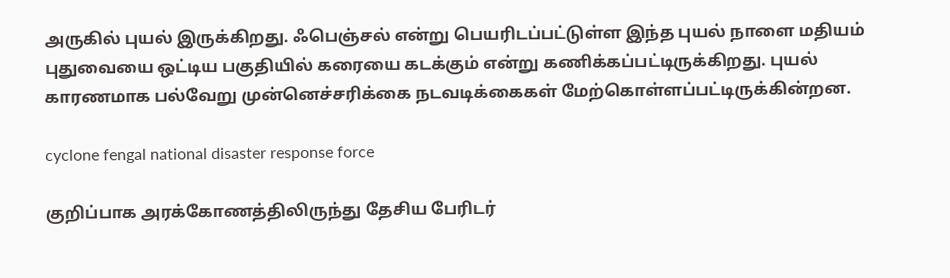அருகில் புயல் இருக்கிறது. ஃபெஞ்சல் என்று பெயரிடப்பட்டுள்ள இந்த புயல் நாளை மதியம் புதுவையை ஒட்டிய பகுதியில் கரையை கடக்கும் என்று கணிக்கப்பட்டிருக்கிறது. புயல் காரணமாக பல்வேறு முன்னெச்சரிக்கை நடவடிக்கைகள் மேற்கொள்ளப்பட்டிருக்கின்றன.

cyclone fengal national disaster response force

குறிப்பாக அரக்கோணத்திலிருந்து தேசிய பேரிடர்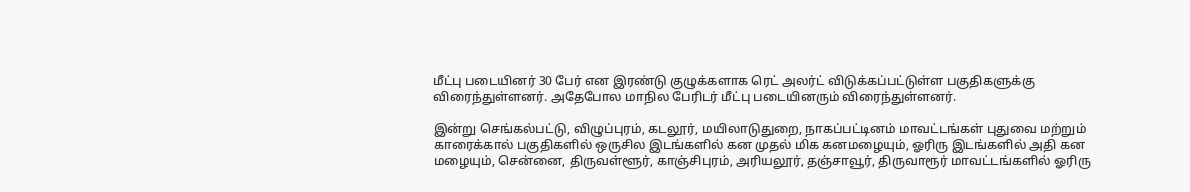மீட்பு படையினர் 30 பேர் என இரண்டு குழுக்களாக ரெட் அலர்ட் விடுக்கப்பட்டுள்ள பகுதிகளுக்கு விரைந்துள்ளனர். அதேபோல மாநில பேரிடர் மீட்பு படையினரும் விரைந்துள்ளனர்.

இன்று செங்கல்பட்டு, விழுப்புரம், கடலூர், மயிலாடுதுறை, நாகப்பட்டினம் மாவட்டங்கள் புதுவை மற்றும் காரைக்கால் பகுதிகளில் ஒருசில இடங்களில் கன முதல் மிக கனமழையும், ஓரிரு இடங்களில் அதி கன மழையும், சென்னை, திருவள்ளூர், காஞ்சிபுரம், அரியலூர், தஞ்சாவூர், திருவாரூர் மாவட்டங்களில் ஓரிரு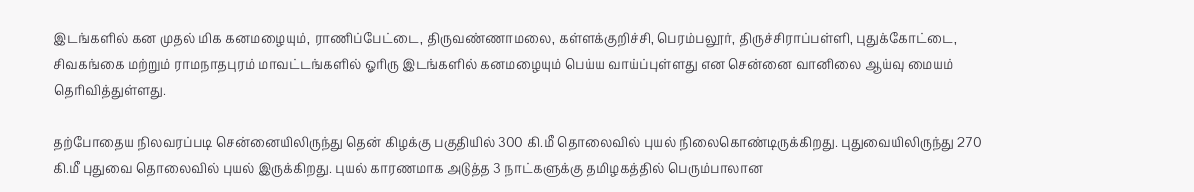இடங்களில் கன முதல் மிக கனமழையும், ராணிப்பேட்டை, திருவண்ணாமலை, கள்ளக்குறிச்சி, பெரம்பலூர், திருச்சிராப்பள்ளி, புதுக்கோட்டை, சிவகங்கை மற்றும் ராமநாதபுரம் மாவட்டங்களில் ஓரிரு இடங்களில் கனமழையும் பெய்ய வாய்ப்புள்ளது என சென்னை வானிலை ஆய்வு மையம் தெரிவித்துள்ளது.

தற்போதைய நிலவரப்படி சென்னையிலிருந்து தென் கிழக்கு பகுதியில் 300 கி.மீ தொலைவில் புயல் நிலைகொண்டிருக்கிறது. புதுவையிலிருந்து 270 கி.மீ புதுவை தொலைவில் புயல் இருக்கிறது. புயல் காரணமாக அடுத்த 3 நாட்களுக்கு தமிழகத்தில் பெரும்பாலான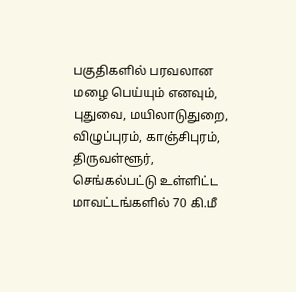பகுதிகளில் பரவலான மழை பெய்யும் எனவும், புதுவை, மயிலாடுதுறை, விழுப்புரம், காஞ்சிபுரம், திருவள்ளூர், செங்கல்பட்டு உள்ளிட்ட மாவட்டங்களில் 70 கி.மீ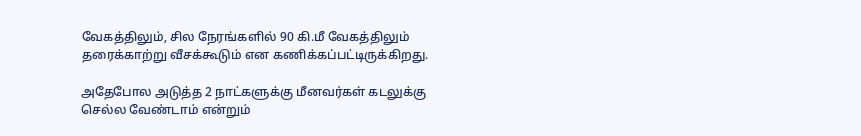வேகத்திலும், சில நேரங்களில் 90 கி.மீ வேகத்திலும் தரைக்காற்று வீசக்கூடும் என கணிக்கப்பட்டிருக்கிறது.

அதேபோல அடுத்த 2 நாட்களுக்கு மீனவர்கள் கடலுக்கு செல்ல வேண்டாம் என்றும்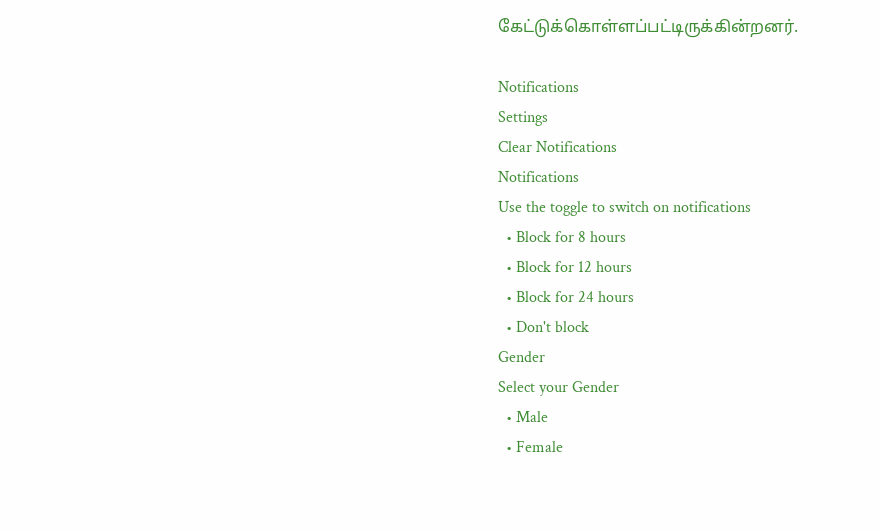கேட்டுக்கொள்ளப்பட்டிருக்கின்றனர்.

Notifications
Settings
Clear Notifications
Notifications
Use the toggle to switch on notifications
  • Block for 8 hours
  • Block for 12 hours
  • Block for 24 hours
  • Don't block
Gender
Select your Gender
  • Male
  • Female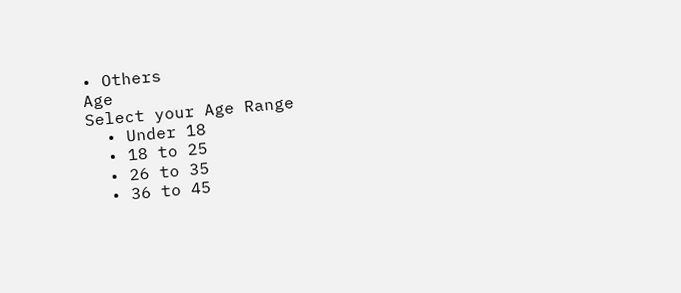• Others
Age
Select your Age Range
  • Under 18
  • 18 to 25
  • 26 to 35
  • 36 to 45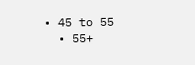• 45 to 55
  • 55+